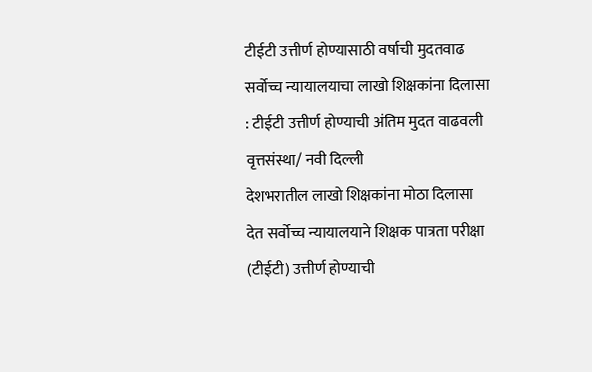टीईटी उत्तीर्ण होण्यासाठी वर्षाची मुदतवाढ
सर्वोच्च न्यायालयाचा लाखो शिक्षकांना दिलासा : टीईटी उत्तीर्ण होण्याची अंतिम मुदत वाढवली
वृत्तसंस्था/ नवी दिल्ली
देशभरातील लाखो शिक्षकांना मोठा दिलासा देत सर्वोच्च न्यायालयाने शिक्षक पात्रता परीक्षा (टीईटी) उत्तीर्ण होण्याची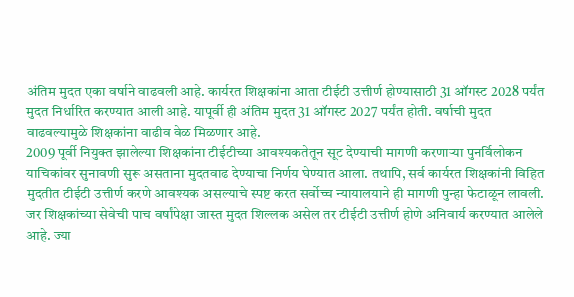अंतिम मुदत एका वर्षाने वाढवली आहे. कार्यरत शिक्षकांना आता टीईटी उत्तीर्ण होण्यासाठी 31 ऑगस्ट 2028 पर्यंत मुदत निर्धारित करण्यात आली आहे. यापूर्वी ही अंतिम मुदत 31 ऑगस्ट 2027 पर्यंत होती. वर्षाची मुदत वाढवल्यामुळे शिक्षकांना वाढीव वेळ मिळणार आहे.
2009 पूर्वी नियुक्त झालेल्या शिक्षकांना टीईटीच्या आवश्यकतेतून सूट देण्याची मागणी करणाऱ्या पुनर्विलोकन याचिकांवर सुनावणी सुरू असताना मुदतवाढ देण्याचा निर्णय घेण्यात आला. तथापि, सर्व कार्यरत शिक्षकांनी विहित मुदतीत टीईटी उत्तीर्ण करणे आवश्यक असल्याचे स्पष्ट करत सर्वोच्च न्यायालयाने ही मागणी पुन्हा फेटाळून लावली. जर शिक्षकांच्या सेवेची पाच वर्षांपेक्षा जास्त मुदत शिल्लक असेल तर टीईटी उत्तीर्ण होणे अनिवार्य करण्यात आलेले आहे. ज्या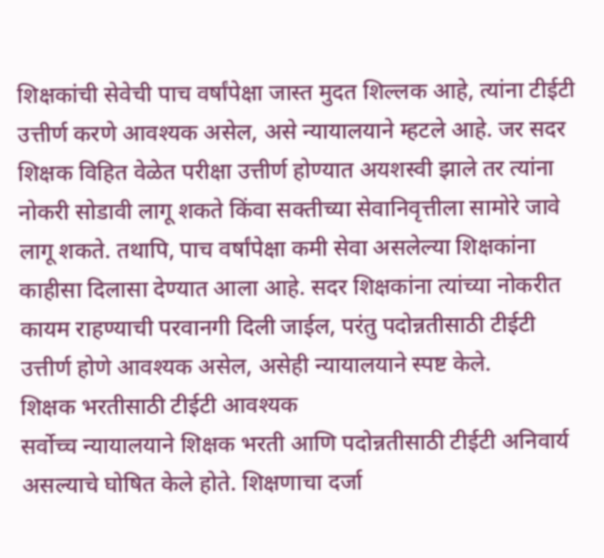शिक्षकांची सेवेची पाच वर्षांपेक्षा जास्त मुदत शिल्लक आहे, त्यांना टीईटी उत्तीर्ण करणे आवश्यक असेल, असे न्यायालयाने म्हटले आहे. जर सदर शिक्षक विहित वेळेत परीक्षा उत्तीर्ण होण्यात अयशस्वी झाले तर त्यांना नोकरी सोडावी लागू शकते किंवा सक्तीच्या सेवानिवृत्तीला सामोरे जावे लागू शकते. तथापि, पाच वर्षांपेक्षा कमी सेवा असलेल्या शिक्षकांना काहीसा दिलासा देण्यात आला आहे. सदर शिक्षकांना त्यांच्या नोकरीत कायम राहण्याची परवानगी दिली जाईल, परंतु पदोन्नतीसाठी टीईटी उत्तीर्ण होणे आवश्यक असेल, असेही न्यायालयाने स्पष्ट केले.
शिक्षक भरतीसाठी टीईटी आवश्यक
सर्वोच्च न्यायालयाने शिक्षक भरती आणि पदोन्नतीसाठी टीईटी अनिवार्य असल्याचे घोषित केले होते. शिक्षणाचा दर्जा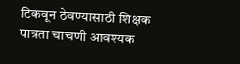टिकवून ठेवण्यासाठी शिक्षक पात्रता चाचणी आवश्यक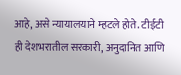आहे, असे न्यायालयाने म्हटले होते. टीईटी ही देशभरातील सरकारी, अनुदानित आणि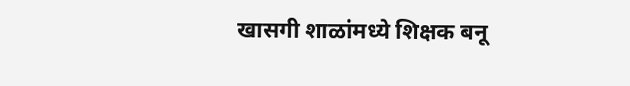खासगी शाळांमध्ये शिक्षक बनू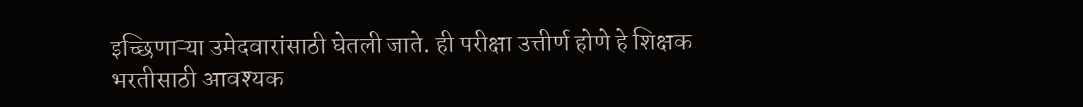इच्छिणाऱ्या उमेदवारांसाठी घेतली जाते. ही परीक्षा उत्तीर्ण होणे हे शिक्षक भरतीसाठी आवश्यक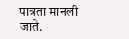पात्रता मानली जाते.